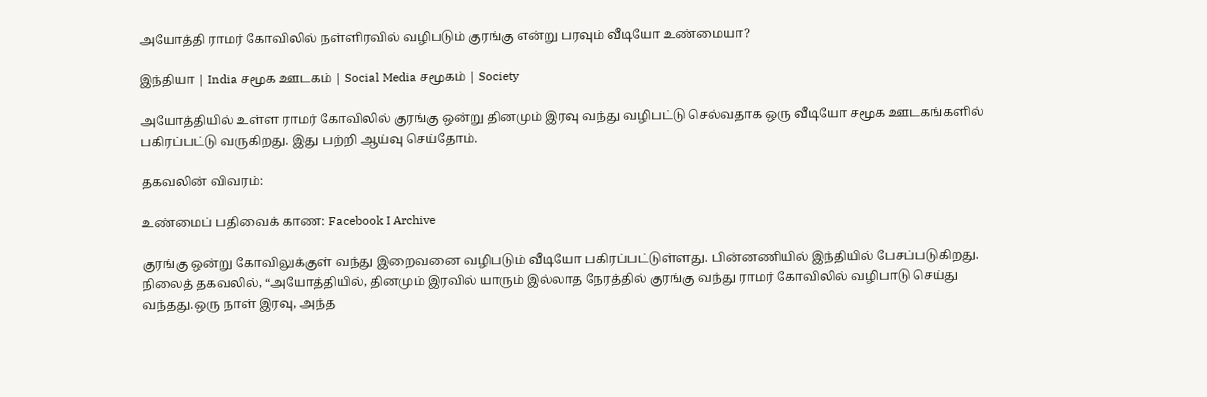அயோத்தி ராமர் கோவிலில் நள்ளிரவில் வழிபடும் குரங்கு என்று பரவும் வீடியோ உண்மையா?

இந்தியா | India சமூக ஊடகம் | Social Media சமூகம் | Society

அயோத்தியில் உள்ள ராமர் கோவிலில் குரங்கு ஒன்று தினமும் இரவு வந்து வழிபட்டு செல்வதாக ஒரு வீடியோ சமூக ஊடகங்களில் பகிரப்பட்டு வருகிறது. இது பற்றி ஆய்வு செய்தோம்.

தகவலின் விவரம்:

உண்மைப் பதிவைக் காண: Facebook I Archive

குரங்கு ஒன்று கோவிலுக்குள் வந்து இறைவனை வழிபடும் வீடியோ பகிரப்பட்டுள்ளது. பின்னணியில் இந்தியில் பேசப்படுகிறது. நிலைத் தகவலில், “அயோத்தியில், தினமும் இரவில் யாரும் இல்லாத நேரத்தில் குரங்கு வந்து ராமர் கோவிலில் வழிபாடு செய்து வந்தது.ஒரு நாள் இரவு, அந்த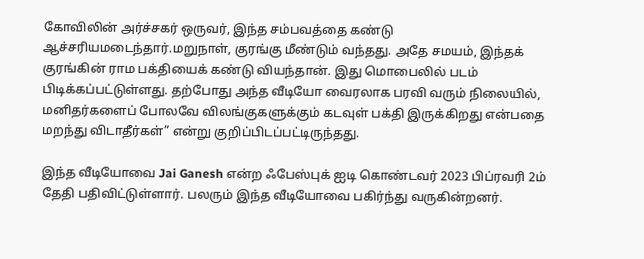கோவிலின் அர்ச்சகர் ஒருவர், இந்த சம்பவத்தை கண்டு ஆச்சரியமடைந்தார்.மறுநாள், குரங்கு மீண்டும் வந்தது. அதே சமயம், இந்தக் குரங்கின் ராம பக்தியைக் கண்டு வியந்தான். இது மொபைலில் படம் பிடிக்கப்பட்டுள்ளது. தற்போது அந்த வீடியோ வைரலாக பரவி வரும் நிலையில், மனிதர்களைப் போலவே விலங்குகளுக்கும் கடவுள் பக்தி இருக்கிறது என்பதை மறந்து விடாதீர்கள்” என்று குறிப்பிடப்பட்டிருந்தது.

இந்த வீடியோவை Jai Ganesh என்ற ஃபேஸ்புக் ஐடி கொண்டவர் 2023 பிப்ரவரி 2ம் தேதி பதிவிட்டுள்ளார். பலரும் இந்த வீடியோவை பகிர்ந்து வருகின்றனர்.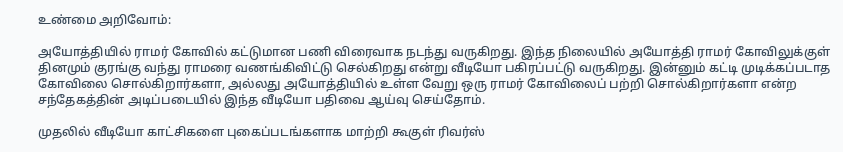உண்மை அறிவோம்:

அயோத்தியில் ராமர் கோவில் கட்டுமான பணி விரைவாக நடந்து வருகிறது. இந்த நிலையில் அயோத்தி ராமர் கோவிலுக்குள் தினமும் குரங்கு வந்து ராமரை வணங்கிவிட்டு செல்கிறது என்று வீடியோ பகிரப்பட்டு வருகிறது. இன்னும் கட்டி முடிக்கப்படாத கோவிலை சொல்கிறார்களா, அல்லது அயோத்தியில் உள்ள வேறு ஒரு ராமர் கோவிலைப் பற்றி சொல்கிறார்களா என்ற சந்தேகத்தின் அடிப்படையில் இந்த வீடியோ பதிவை ஆய்வு செய்தோம்.

முதலில் வீடியோ காட்சிகளை புகைப்படங்களாக மாற்றி கூகுள் ரிவர்ஸ்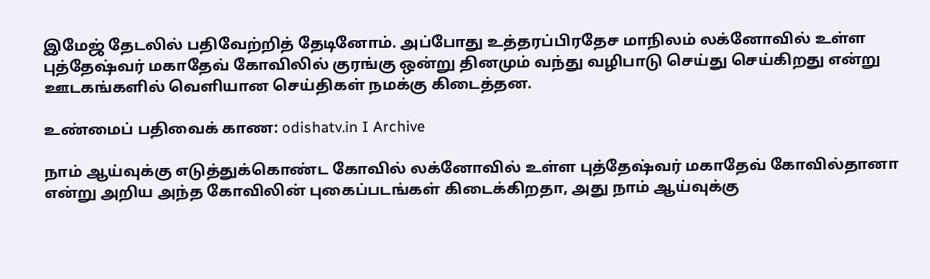இமேஜ் தேடலில் பதிவேற்றித் தேடினோம். அப்போது உத்தரப்பிரதேச மாநிலம் லக்னோவில் உள்ள புத்தேஷ்வர் மகாதேவ் கோவிலில் குரங்கு ஒன்று தினமும் வந்து வழிபாடு செய்து செய்கிறது என்று ஊடகங்களில் வெளியான செய்திகள் நமக்கு கிடைத்தன.

உண்மைப் பதிவைக் காண: odishatv.in I Archive

நாம் ஆய்வுக்கு எடுத்துக்கொண்ட கோவில் லக்னோவில் உள்ள புத்தேஷ்வர் மகாதேவ் கோவில்தானா என்று அறிய அந்த கோவிலின் புகைப்படங்கள் கிடைக்கிறதா, அது நாம் ஆய்வுக்கு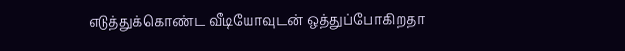எடுத்துக்கொண்ட வீடியோவுடன் ஒத்துப்போகிறதா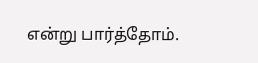என்று பார்த்தோம்.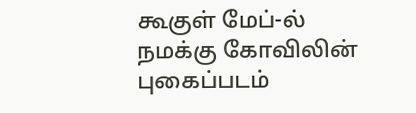கூகுள் மேப்-ல் நமக்கு கோவிலின் புகைப்படம்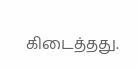கிடைத்தது.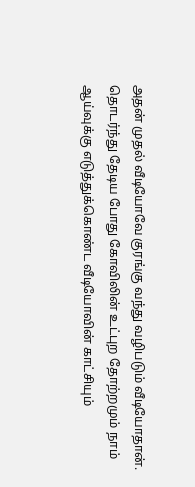அதன் முதல் வீடியோவே குரங்கு வந்து வழிபடும் வீடியோதான். தொடர்ந்து தேடிய போது கோவிலின் உட்புற தோற்றமும் நாம் ஆய்வுக்கு எடுத்துக்கொண்ட வீடியோவின் காட்சியும்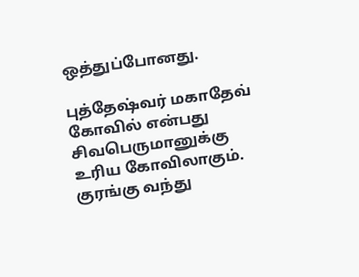ஒத்துப்போனது.

புத்தேஷ்வர் மகாதேவ் கோவில் என்பது சிவபெருமானுக்கு உரிய கோவிலாகும். குரங்கு வந்து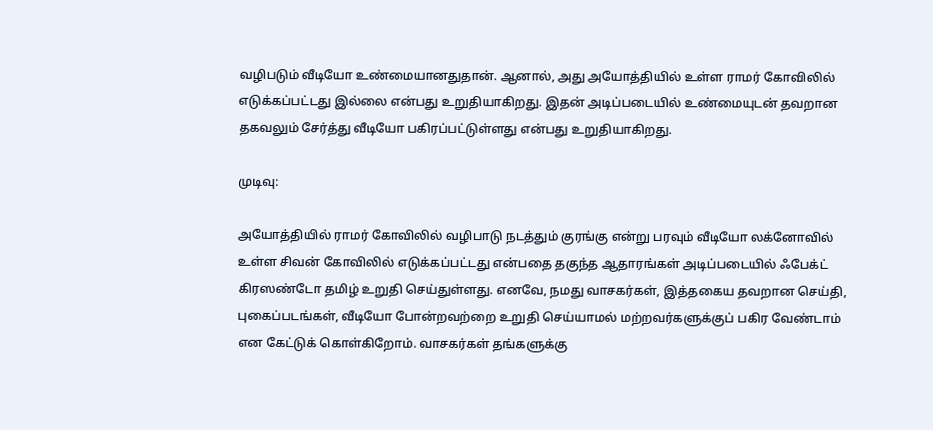வழிபடும் வீடியோ உண்மையானதுதான். ஆனால், அது அயோத்தியில் உள்ள ராமர் கோவிலில் எடுக்கப்பட்டது இல்லை என்பது உறுதியாகிறது. இதன் அடிப்படையில் உண்மையுடன் தவறான தகவலும் சேர்த்து வீடியோ பகிரப்பட்டுள்ளது என்பது உறுதியாகிறது.

முடிவு:

அயோத்தியில் ராமர் கோவிலில் வழிபாடு நடத்தும் குரங்கு என்று பரவும் வீடியோ லக்னோவில் உள்ள சிவன் கோவிலில் எடுக்கப்பட்டது என்பதை தகுந்த ஆதாரங்கள் அடிப்படையில் ஃபேக்ட் கிரஸண்டோ தமிழ் உறுதி செய்துள்ளது. எனவே, நமது வாசகர்கள், இத்தகைய தவறான செய்தி, புகைப்படங்கள், வீடியோ போன்றவற்றை உறுதி செய்யாமல் மற்றவர்களுக்குப் பகிர வேண்டாம் என கேட்டுக் கொள்கிறோம். வாசகர்கள் தங்களுக்கு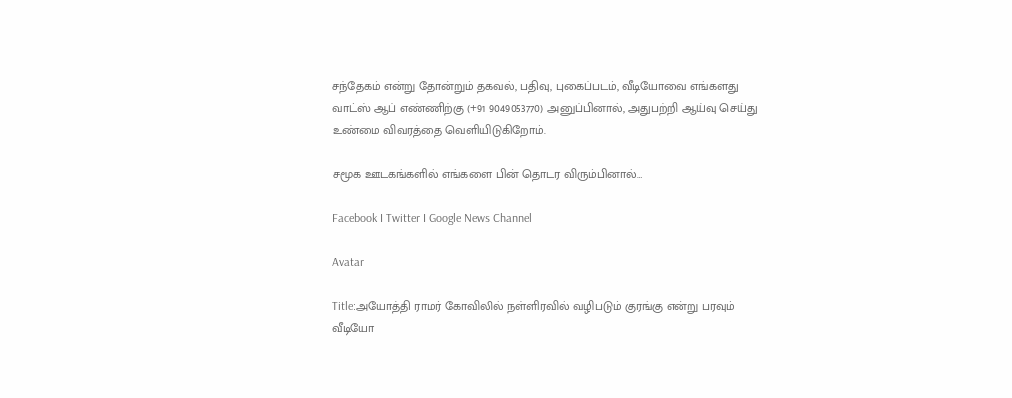சந்தேகம் என்று தோன்றும் தகவல், பதிவு, புகைப்படம், வீடியோவை எங்களது வாட்ஸ் ஆப் எண்ணிற்கு (+91 9049053770) அனுப்பினால், அதுபற்றி ஆய்வு செய்து உண்மை விவரத்தை வெளியிடுகிறோம்.

சமூக ஊடகங்களில் எங்களை பின் தொடர விரும்பினால்…

Facebook I Twitter I Google News Channel

Avatar

Title:அயோத்தி ராமர் கோவிலில் நள்ளிரவில் வழிபடும் குரங்கு என்று பரவும் வீடியோ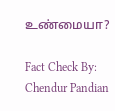உண்மையா?

Fact Check By: Chendur Pandian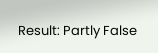Result: Partly False